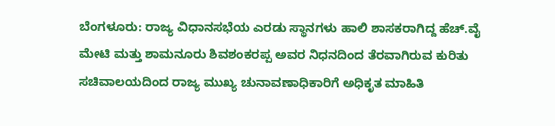ಬೆಂಗಳೂರು: ರಾಜ್ಯ ವಿಧಾನಸಭೆಯ ಎರಡು ಸ್ಥಾನಗಳು ಹಾಲಿ ಶಾಸಕರಾಗಿದ್ದ ಹೆಚ್.ವೈ ಮೇಟಿ ಮತ್ತು ಶಾಮನೂರು ಶಿವಶಂಕರಪ್ಪ ಅವರ ನಿಧನದಿಂದ ತೆರವಾಗಿರುವ ಕುರಿತು ಸಚಿವಾಲಯದಿಂದ ರಾಜ್ಯ ಮುಖ್ಯ ಚುನಾವಣಾಧಿಕಾರಿಗೆ ಅಧಿಕೃತ ಮಾಹಿತಿ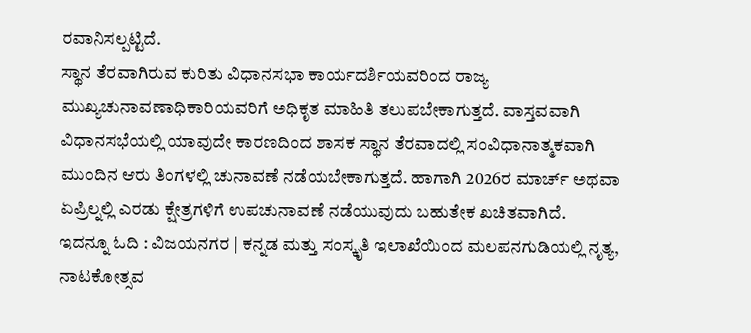ರವಾನಿಸಲ್ಪಟ್ಟಿದೆ.
ಸ್ಥಾನ ತೆರವಾಗಿರುವ ಕುರಿತು ವಿಧಾನಸಭಾ ಕಾರ್ಯದರ್ಶಿಯವರಿಂದ ರಾಜ್ಯ ಮುಖ್ಯಚುನಾವಣಾಧಿಕಾರಿಯವರಿಗೆ ಅಧಿಕೃತ ಮಾಹಿತಿ ತಲುಪಬೇಕಾಗುತ್ತದೆ. ವಾಸ್ತವವಾಗಿ ವಿಧಾನಸಭೆಯಲ್ಲಿ ಯಾವುದೇ ಕಾರಣದಿಂದ ಶಾಸಕ ಸ್ಥಾನ ತೆರವಾದಲ್ಲಿ ಸಂವಿಧಾನಾತ್ಮಕವಾಗಿ ಮುಂದಿನ ಆರು ತಿಂಗಳಲ್ಲಿ ಚುನಾವಣೆ ನಡೆಯಬೇಕಾಗುತ್ತದೆ. ಹಾಗಾಗಿ 2026ರ ಮಾರ್ಚ್ ಅಥವಾ ಏಪ್ರಿಲ್ನಲ್ಲಿ ಎರಡು ಕ್ಷೇತ್ರಗಳಿಗೆ ಉಪಚುನಾವಣೆ ನಡೆಯುವುದು ಬಹುತೇಕ ಖಚಿತವಾಗಿದೆ.
ಇದನ್ನೂ ಓದಿ : ವಿಜಯನಗರ | ಕನ್ನಡ ಮತ್ತು ಸಂಸ್ಕೃತಿ ಇಲಾಖೆಯಿಂದ ಮಲಪನಗುಡಿಯಲ್ಲಿ ನೃತ್ಯ, ನಾಟಕೋತ್ಸವ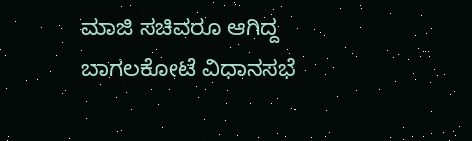ಮಾಜಿ ಸಚಿವರೂ ಆಗಿದ್ದ ಬಾಗಲಕೋಟೆ ವಿಧಾನಸಭೆ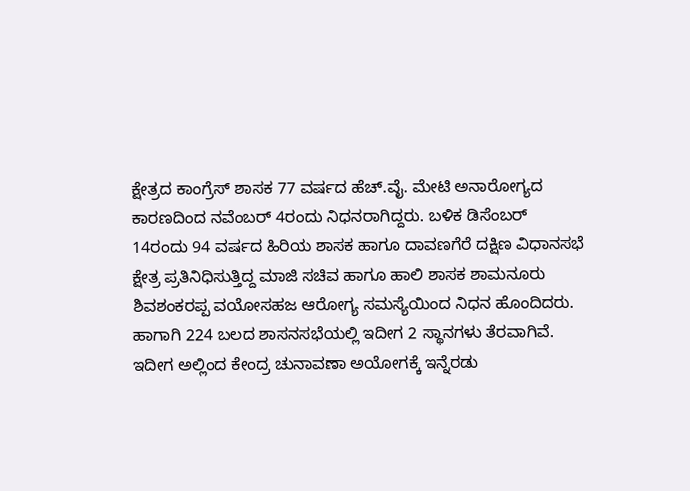ಕ್ಷೇತ್ರದ ಕಾಂಗ್ರೆಸ್ ಶಾಸಕ 77 ವರ್ಷದ ಹೆಚ್.ವೈ. ಮೇಟಿ ಅನಾರೋಗ್ಯದ ಕಾರಣದಿಂದ ನವೆಂಬರ್ 4ರಂದು ನಿಧನರಾಗಿದ್ದರು. ಬಳಿಕ ಡಿಸೆಂಬರ್ 14ರಂದು 94 ವರ್ಷದ ಹಿರಿಯ ಶಾಸಕ ಹಾಗೂ ದಾವಣಗೆರೆ ದಕ್ಷಿಣ ವಿಧಾನಸಭೆ ಕ್ಷೇತ್ರ ಪ್ರತಿನಿಧಿಸುತ್ತಿದ್ದ ಮಾಜಿ ಸಚಿವ ಹಾಗೂ ಹಾಲಿ ಶಾಸಕ ಶಾಮನೂರು ಶಿವಶಂಕರಪ್ಪ ವಯೋಸಹಜ ಆರೋಗ್ಯ ಸಮಸ್ಯೆಯಿಂದ ನಿಧನ ಹೊಂದಿದರು. ಹಾಗಾಗಿ 224 ಬಲದ ಶಾಸನಸಭೆಯಲ್ಲಿ ಇದೀಗ 2 ಸ್ಥಾನಗಳು ತೆರವಾಗಿವೆ.
ಇದೀಗ ಅಲ್ಲಿಂದ ಕೇಂದ್ರ ಚುನಾವಣಾ ಅಯೋಗಕ್ಕೆ ಇನ್ನೆರಡು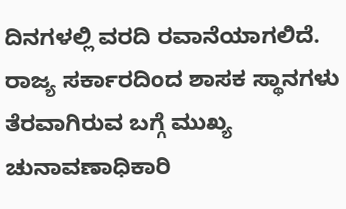ದಿನಗಳಲ್ಲಿ ವರದಿ ರವಾನೆಯಾಗಲಿದೆ. ರಾಜ್ಯ ಸರ್ಕಾರದಿಂದ ಶಾಸಕ ಸ್ಥಾನಗಳು ತೆರವಾಗಿರುವ ಬಗ್ಗೆ ಮುಖ್ಯ ಚುನಾವಣಾಧಿಕಾರಿ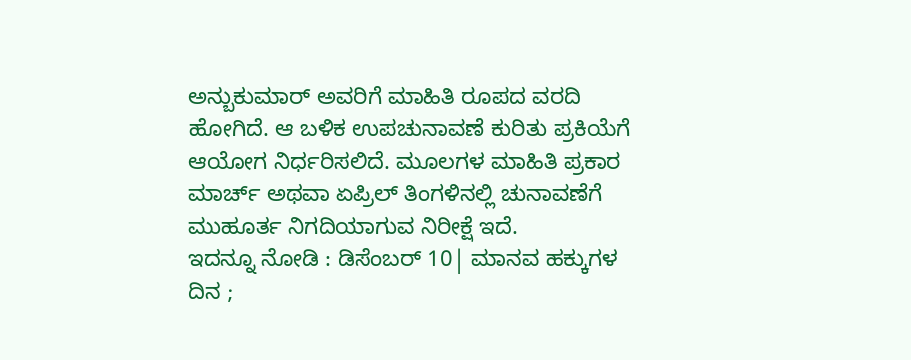ಅನ್ಬುಕುಮಾರ್ ಅವರಿಗೆ ಮಾಹಿತಿ ರೂಪದ ವರದಿ ಹೋಗಿದೆ. ಆ ಬಳಿಕ ಉಪಚುನಾವಣೆ ಕುರಿತು ಪ್ರಕಿಯೆಗೆ ಆಯೋಗ ನಿರ್ಧರಿಸಲಿದೆ. ಮೂಲಗಳ ಮಾಹಿತಿ ಪ್ರಕಾರ ಮಾರ್ಚ್ ಅಥವಾ ಏಪ್ರಿಲ್ ತಿಂಗಳಿನಲ್ಲಿ ಚುನಾವಣೆಗೆ ಮುಹೂರ್ತ ನಿಗದಿಯಾಗುವ ನಿರೀಕ್ಷೆ ಇದೆ.
ಇದನ್ನೂ ನೋಡಿ : ಡಿಸೆಂಬರ್ 10| ಮಾನವ ಹಕ್ಕುಗಳ ದಿನ ;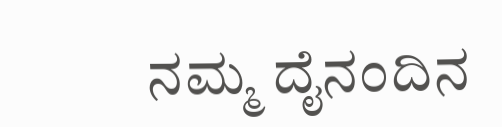ನಮ್ಮ ದೈನಂದಿನ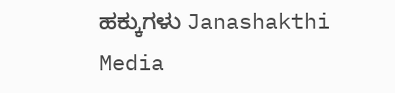ಹಕ್ಕುಗಳು Janashakthi Media